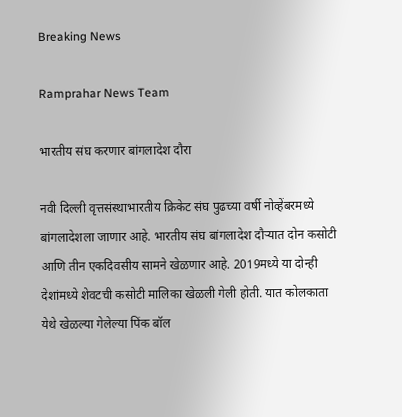Breaking News

Ramprahar News Team

भारतीय संघ करणार बांगलादेश दौरा

नवी दिल्ली वृत्तसंस्थाभारतीय क्रिकेट संघ पुढच्या वर्षी नोव्हेंबरमध्ये बांगलादेशला जाणार आहे. भारतीय संघ बांगलादेश दौर्‍यात दोन कसोटी आणि तीन एकदिवसीय सामने खेळणार आहे. 2019मध्ये या दोन्ही देशांमध्ये शेवटची कसोटी मालिका खेळली गेली होती. यात कोलकाता येथे खेळल्या गेलेल्या पिंक बॉल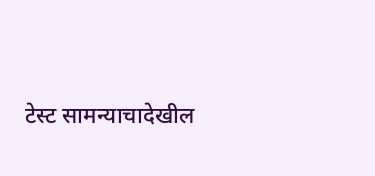टेस्ट सामन्याचादेखील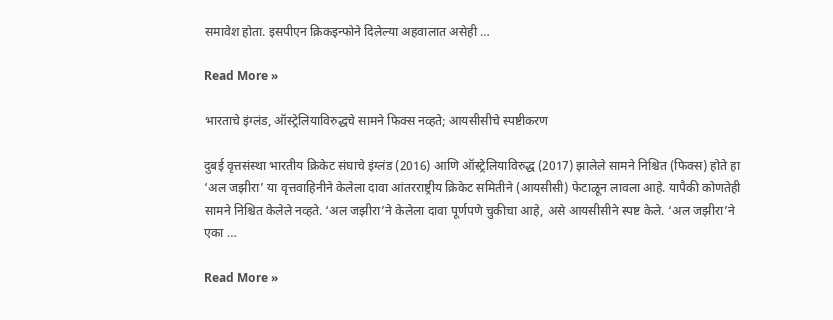समावेश होता. इसपीएन क्रिकइन्फोने दिलेल्या अहवालात असेही …

Read More »

भारताचे इंग्लंड, ऑस्ट्रेलियाविरुद्धचे सामने फिक्स नव्हते; आयसीसीचे स्पष्टीकरण

दुबई वृत्तसंस्था भारतीय क्रिकेट संघाचे इंग्लंड (2016) आणि ऑस्ट्रेलियाविरुद्ध (2017) झालेले सामने निश्चित (फिक्स) होते हा ‘अल जझीरा’ या वृत्तवाहिनीने केलेला दावा आंतरराष्ट्रीय क्रिकेट समितीने (आयसीसी) फेटाळून लावला आहे. यापैकी कोणतेही सामने निश्चित केलेले नव्हते. ‘अल जझीरा’ने केलेला दावा पूर्णपणे चुकीचा आहे, असे आयसीसीने स्पष्ट केले. ‘अल जझीरा’ने एका …

Read More »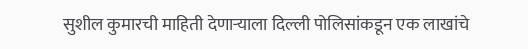सुशील कुमारची माहिती देणार्‍याला दिल्ली पोलिसांकडून एक लाखांचे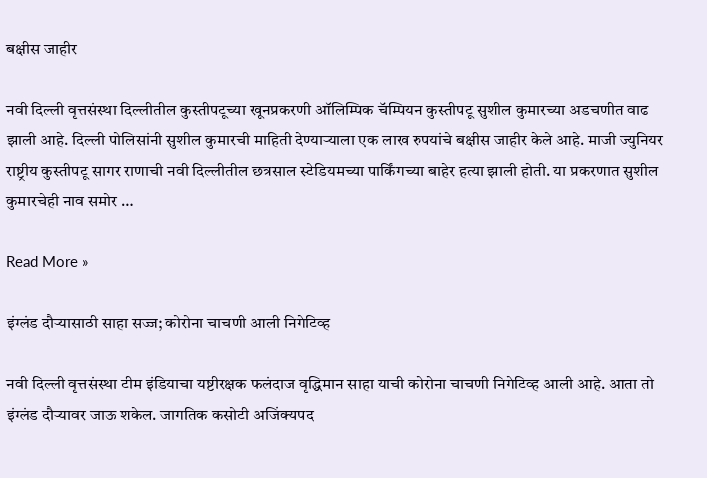बक्षीस जाहीर

नवी दिल्ली वृत्तसंस्था दिल्लीतील कुस्तीपटूच्या खूनप्रकरणी ऑलिम्पिक चॅम्पियन कुस्तीपटू सुशील कुमारच्या अडचणीत वाढ झाली आहे. दिल्ली पोलिसांनी सुशील कुमारची माहिती देण्यार्‍याला एक लाख रुपयांचे बक्षीस जाहीर केले आहे. माजी ज्युनियर राष्ट्रीय कुस्तीपटू सागर राणाची नवी दिल्लीतील छत्रसाल स्टेडियमच्या पार्किंगच्या बाहेर हत्या झाली होती. या प्रकरणात सुशील कुमारचेही नाव समोर …

Read More »

इंग्लंड दौर्‍यासाठी साहा सज्ज; कोरोना चाचणी आली निगेटिव्ह

नवी दिल्ली वृत्तसंस्था टीम इंडियाचा यष्टीरक्षक फलंदाज वृद्धिमान साहा याची कोरोना चाचणी निगेटिव्ह आली आहे. आता तो इंग्लंड दौर्‍यावर जाऊ शकेल. जागतिक कसोटी अजिंक्यपद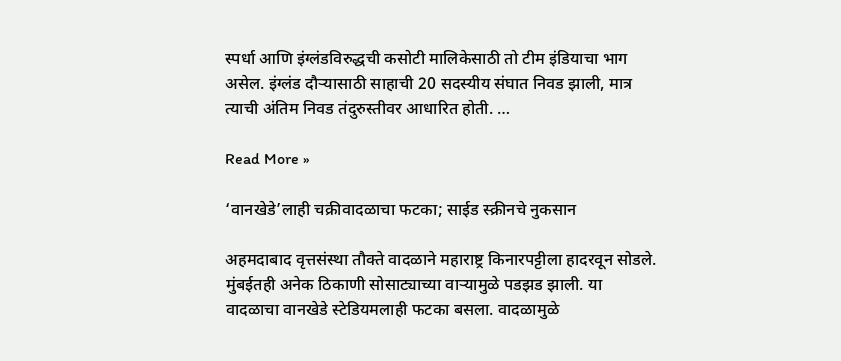स्पर्धा आणि इंग्लंडविरुद्धची कसोटी मालिकेसाठी तो टीम इंडियाचा भाग असेल. इंग्लंड दौर्‍यासाठी साहाची 20 सदस्यीय संघात निवड झाली, मात्र त्याची अंतिम निवड तंदुरुस्तीवर आधारित होती. …

Read More »

‘वानखेडे’लाही चक्रीवादळाचा फटका; साईड स्क्रीनचे नुकसान

अहमदाबाद वृत्तसंस्था तौक्ते वादळाने महाराष्ट्र किनारपट्टीला हादरवून सोडले. मुंबईतही अनेक ठिकाणी सोसाट्याच्या वार्‍यामुळे पडझड झाली. या वादळाचा वानखेडे स्टेडियमलाही फटका बसला. वादळामुळे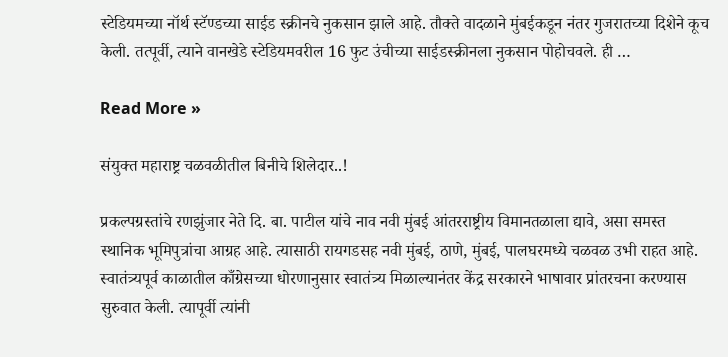स्टेडियमच्या नॉर्थ स्टॅण्डच्या साईड स्क्रीनचे नुकसान झाले आहे. तौक्ते वादळाने मुंबईकडून नंतर गुजरातच्या दिशेने कूच केली. तत्पूर्वी, त्याने वानखेडे स्टेडियमवरील 16 फुट उंचीच्या साईडस्क्रीनला नुकसान पोहोचवले. ही …

Read More »

संयुक्त महाराष्ट्र चळवळीतील बिनीचे शिलेदार..!

प्रकल्पग्रस्तांचे रणझुंजार नेते दि. बा. पाटील यांचे नाव नवी मुंबई आंतरराष्ट्रीय विमानतळाला द्यावे, असा समस्त स्थानिक भूमिपुत्रांचा आग्रह आहे. त्यासाठी रायगडसह नवी मुंबई, ठाणे, मुंबई, पालघरमध्ये चळवळ उभी राहत आहे. स्वातंत्र्यपूर्व काळातील काँग्रेसच्या धोरणानुसार स्वातंत्र्य मिळाल्यानंतर केंद्र सरकारने भाषावार प्रांतरचना करण्यास सुरुवात केली. त्यापूर्वी त्यांनी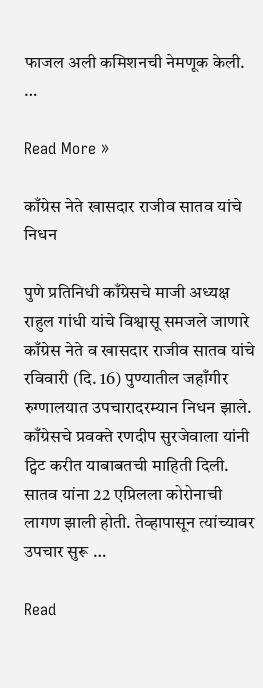फाजल अली कमिशनची नेमणूक केली. …

Read More »

काँग्रेस नेते खासदार राजीव सातव यांचे निधन

पुणे प्रतिनिधी काँग्रेसचे माजी अध्यक्ष राहुल गांधी यांचे विश्वासू समजले जाणारे काँग्रेस नेते व खासदार राजीव सातव यांचे रविवारी (दि. 16) पुण्यातील जहाँगीर रुग्णालयात उपचारादरम्यान निधन झाले. काँग्रेसचे प्रवक्ते रणदीप सुरजेवाला यांनी ट्विट करीत याबाबतची माहिती दिली. सातव यांना 22 एप्रिलला कोरोनाची लागण झाली होती. तेव्हापासून त्यांच्यावर उपचार सुरू …

Read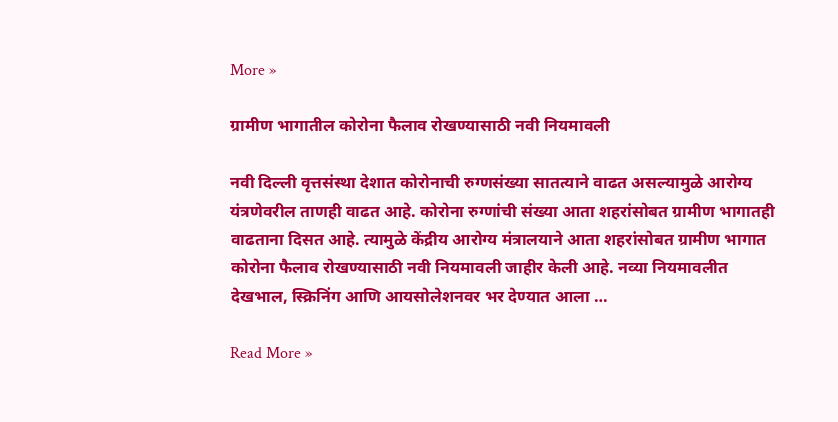More »

ग्रामीण भागातील कोरोना फैलाव रोखण्यासाठी नवी नियमावली

नवी दिल्ली वृत्तसंस्था देशात कोरोनाची रुग्णसंख्या सातत्याने वाढत असल्यामुळे आरोग्य यंत्रणेवरील ताणही वाढत आहे. कोरोना रुग्णांची संख्या आता शहरांसोबत ग्रामीण भागातही वाढताना दिसत आहे. त्यामुळे केंद्रीय आरोग्य मंत्रालयाने आता शहरांसोबत ग्रामीण भागात कोरोना फैलाव रोखण्यासाठी नवी नियमावली जाहीर केली आहे. नव्या नियमावलीत देखभाल, स्क्रिनिंग आणि आयसोलेशनवर भर देण्यात आला …

Read More »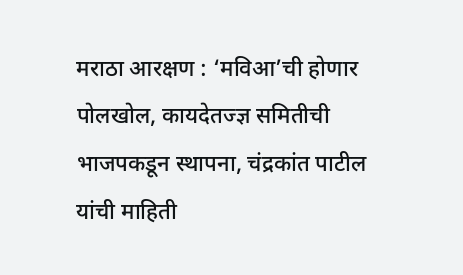मराठा आरक्षण : ‘मविआ’ची होणार पोलखोल, कायदेतज्ज्ञ समितीची भाजपकडून स्थापना, चंद्रकांत पाटील यांची माहिती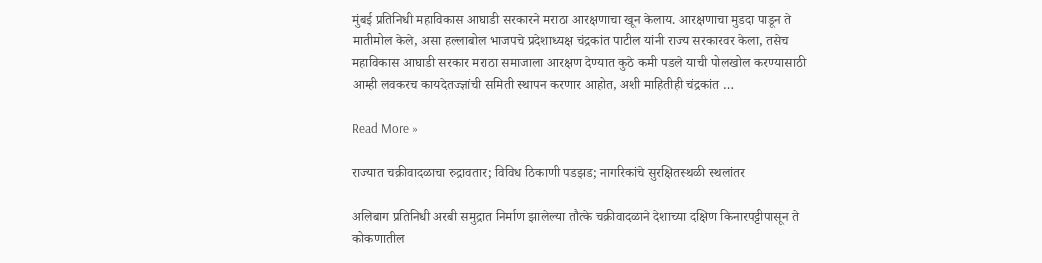मुंबई प्रतिनिधी महाविकास आघाडी सरकारने मराठा आरक्षणाचा खून केलाय. आरक्षणाचा मुडदा पाडून ते मातीमोल केले, असा हल्लाबोल भाजपचे प्रदेशाध्यक्ष चंद्रकांत पाटील यांनी राज्य सरकारवर केला, तसेच महाविकास आघाडी सरकार मराठा समाजाला आरक्षण देण्यात कुठे कमी पडले याची पोलखोल करण्यासाठी आम्ही लवकरच कायदेतज्ज्ञांची समिती स्थापन करणार आहोत, अशी माहितीही चंद्रकांत …

Read More »

राज्यात चक्रीवादळाचा रुद्रावतार; विविध ठिकाणी पडझड; नागरिकांचे सुरक्षितस्थळी स्थलांतर

अलिबाग प्रतिनिधी अरबी समुद्रात निर्माण झालेल्या तौत्के चक्रीवादळाने देशाच्या दक्षिण किनारपट्टीपासून ते कोकणातील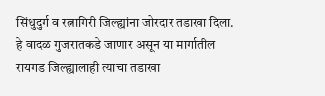सिंधुदुर्ग व रत्नागिरी जिल्ह्यांना जोरदार तडाखा दिला. हे वादळ गुजरातकडे जाणार असून या मार्गातील रायगड जिल्ह्यालाही त्याचा तडाखा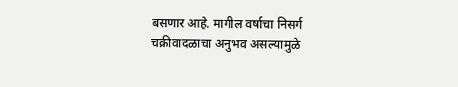बसणार आहे. मागील वर्षाचा निसर्ग चक्रीवादळाचा अनुभव असल्यामुळे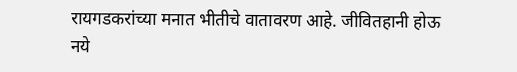रायगडकरांच्या मनात भीतीचे वातावरण आहे. जीवितहानी होऊ नये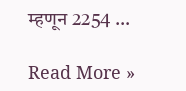म्हणून 2254 …

Read More »